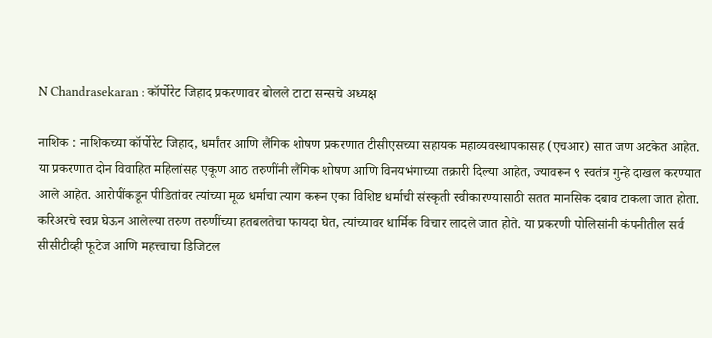N Chandrasekaran : कॉर्पोरेट जिहाद प्रकरणावर बोलले टाटा सन्सचे अध्यक्ष

नाशिक : नाशिकच्या कॉर्पोरेट जिहाद, धर्मांतर आणि लैंगिक शोषण प्रकरणात टीसीएसच्या सहायक महाव्यवस्थापकासह (एचआर) सात जण अटकेत आहेत. या प्रकरणात दोन विवाहित महिलांसह एकूण आठ तरुणींनी लैंगिक शोषण आणि विनयभंगाच्या तक्रारी दिल्या आहेत, ज्यावरून ९ स्वतंत्र गुन्हे दाखल करण्यात आले आहेत. आरोपींकडून पीडितांवर त्यांच्या मूळ धर्माचा त्याग करून एका विशिष्ट धर्माची संस्कृती स्वीकारण्यासाठी सतत मानसिक दबाव टाकला जात होता. करिअरचे स्वप्न घेऊन आलेल्या तरुण तरुणींच्या हतबलतेचा फायदा घेत, त्यांच्यावर धार्मिक विचार लादले जात होते. या प्रकरणी पोलिसांनी कंपनीतील सर्व सीसीटीव्ही फूटेज आणि महत्त्वाचा डिजिटल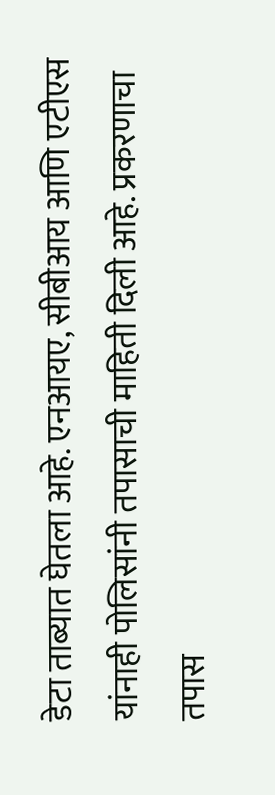डेटा ताब्यात घेतला आहे. एनआयए, सीबीआय आणि एटीएस यांनाही पोलिसांनी तपासाची माहिती दिली आहे. प्रकरणाचा तपास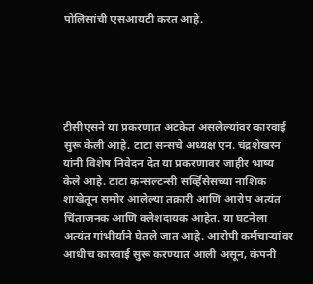पोलिसांची एसआयटी करत आहे.





टीसीएसने या प्रकरणात अटकेत असलेल्यांवर कारवाई सुरू केली आहे. टाटा सन्सचे अध्यक्ष एन. चंद्रशेखरन यांनी विशेष निवेदन देत या प्रकरणावर जाहीर भाष्य केले आहे. टाटा कन्सल्टन्सी सर्व्हिसेसच्या नाशिक शाखेतून समोर आलेल्या तक्रारी आणि आरोप अत्यंत चिंताजनक आणि क्लेशदायक आहेत. या घटनेला अत्यंत गांभीर्याने घेतले जात आहे. आरोपी कर्मचाऱ्यांवर आधीच कारवाई सुरू करण्यात आली असून, कंपनी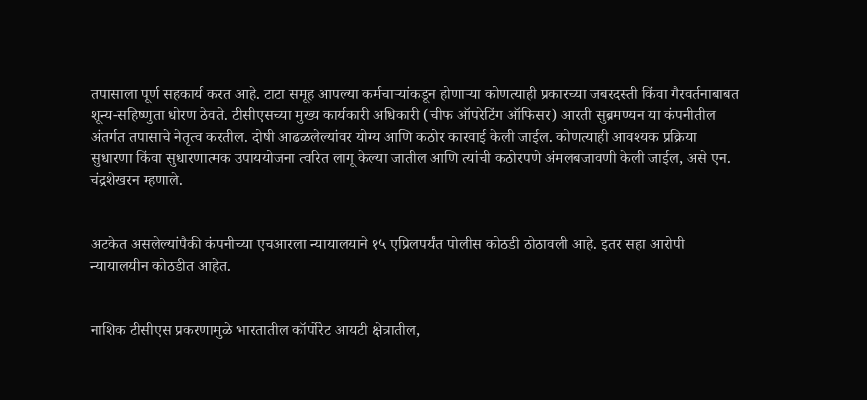तपासाला पूर्ण सहकार्य करत आहे. टाटा समूह आपल्या कर्मचाऱ्यांकडून होणाऱ्या कोणत्याही प्रकारच्या जबरदस्ती किंवा गैरवर्तनाबाबत शून्य-सहिष्णुता धोरण ठेवते. टीसीएसच्या मुख्य कार्यकारी अधिकारी (चीफ ऑपरेटिंग ऑफिसर) आरती सुब्रमण्यन या कंपनीतील अंतर्गत तपासाचे नेतृत्व करतील. दोषी आढळलेल्यांवर योग्य आणि कठोर कारवाई केली जाईल. कोणत्याही आवश्यक प्रक्रिया सुधारणा किंवा सुधारणात्मक उपाययोजना त्वरित लागू केल्या जातील आणि त्यांची कठोरपणे अंमलबजावणी केली जाईल, असे एन. चंद्रशेखरन म्हणाले.


अटकेत असलेल्यांपैकी कंपनीच्या एचआरला न्यायालयाने १५ एप्रिलपर्यंत पोलीस कोठडी ठोठावली आहे. इतर सहा आरोपी न्यायालयीन कोठडीत आहेत.


नाशिक टीसीएस प्रकरणामुळे भारतातील कॉर्पोरेट आयटी क्षेत्रातील,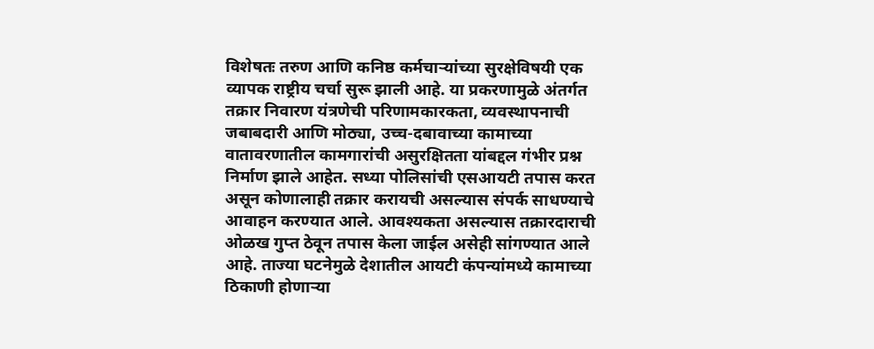विशेषतः तरुण आणि कनिष्ठ कर्मचाऱ्यांच्या सुरक्षेविषयी एक व्यापक राष्ट्रीय चर्चा सुरू झाली आहे. या प्रकरणामुळे अंतर्गत तक्रार निवारण यंत्रणेची परिणामकारकता, व्यवस्थापनाची जबाबदारी आणि मोठ्या, उच्च-दबावाच्या कामाच्या वातावरणातील कामगारांची असुरक्षितता यांबद्दल गंभीर प्रश्न निर्माण झाले आहेत. सध्या पोलिसांची एसआयटी तपास करत असून कोणालाही तक्रार करायची असल्यास संपर्क साधण्याचे आवाहन करण्यात आले. आवश्यकता असल्यास तक्रारदाराची ओळख गुप्त ठेवून तपास केला जाईल असेही सांगण्यात आले आहे. ताज्या घटनेमुळे देशातील आयटी कंपन्यांमध्ये कामाच्या ठिकाणी होणाऱ्या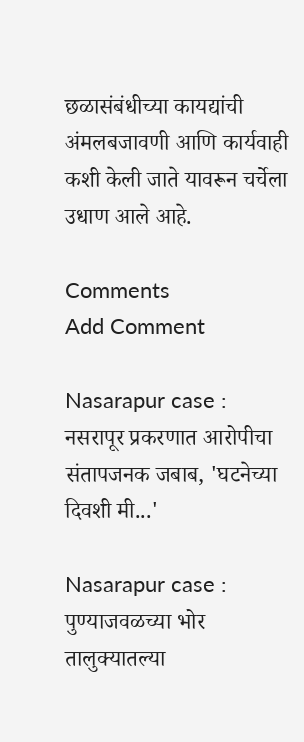छळासंबंधीच्या कायद्यांची अंमलबजावणी आणि कार्यवाही कशी केली जाते यावरून चर्चेला उधाण आले आहे.

Comments
Add Comment

Nasarapur case : नसरापूर प्रकरणात आरोपीचा संतापजनक जबाब, 'घटनेच्या दिवशी मी...'

Nasarapur case : पुण्याजवळच्या भोर तालुक्यातल्या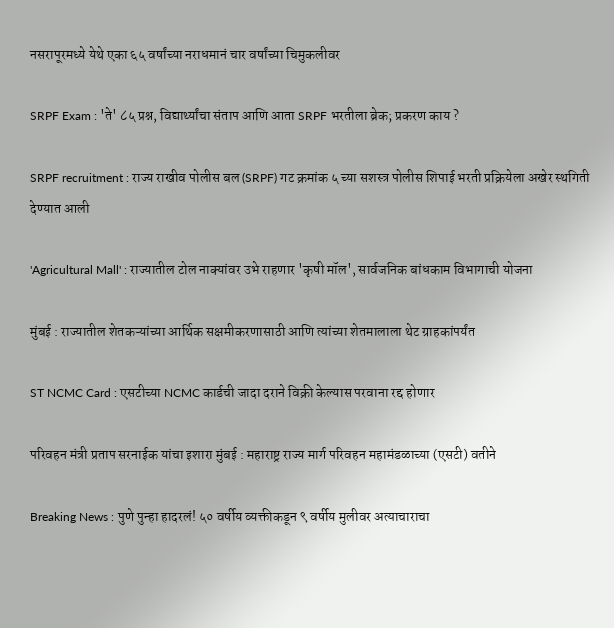नसरापूरमध्ये येथे एका ६५ वर्षांच्या नराधमानं चार वर्षांच्या चिमुकलीवर

SRPF Exam : 'ते' ८५ प्रश्न, विद्यार्थ्यांचा संताप आणि आता SRPF भरतीला ब्रेक; प्रकरण काय ?

SRPF recruitment : राज्य राखीव पोलीस बल (SRPF) गट क्रमांक ५ च्या सशस्त्र पोलीस शिपाई भरती प्रक्रियेला अखेर स्थगिती देण्यात आली

'Agricultural Mall' : राज्यातील टोल नाक्यांवर उभे राहणार 'कृषी मॉल', सार्वजनिक बांधकाम विभागाची योजना

मुंबई : राज्यातील शेतकऱ्यांच्या आर्थिक सक्षमीकरणासाठी आणि त्यांच्या शेतमालाला थेट ग्राहकांपर्यंत

ST NCMC Card : एसटीच्या NCMC कार्डची जादा दराने विक्री केल्यास परवाना रद्द होणार

परिवहन मंत्री प्रताप सरनाईक यांचा इशारा मुंबई : महाराष्ट्र राज्य मार्ग परिवहन महामंडळाच्या (एसटी) वतीने

Breaking News : पुणे पुन्हा हादरलं! ५० वर्षीय व्यक्तीकडून ९ वर्षीय मुलीवर अत्याचाराचा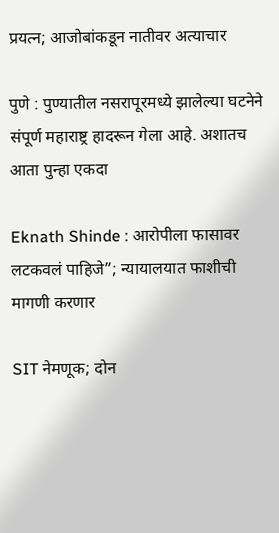प्रयत्न; आजोबांकडून नातीवर अत्याचार

पुणे : पुण्यातील नसरापूरमध्ये झालेल्या घटनेने संपूर्ण महाराष्ट्र हादरून गेला आहे. अशातच आता पुन्हा एकदा

Eknath Shinde : आरोपीला फासावर लटकवलं पाहिजे”; न्यायालयात फाशीची मागणी करणार

SIT नेमणूक; दोन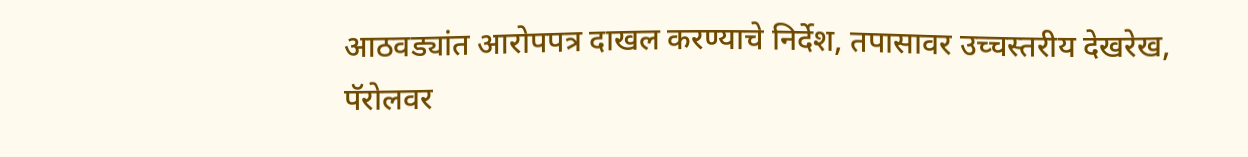आठवड्यांत आरोपपत्र दाखल करण्याचे निर्देश, तपासावर उच्चस्तरीय देखरेख, पॅरोलवर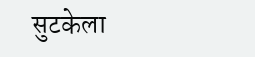सुटकेला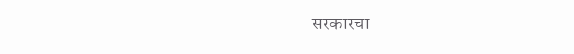सरकारचा